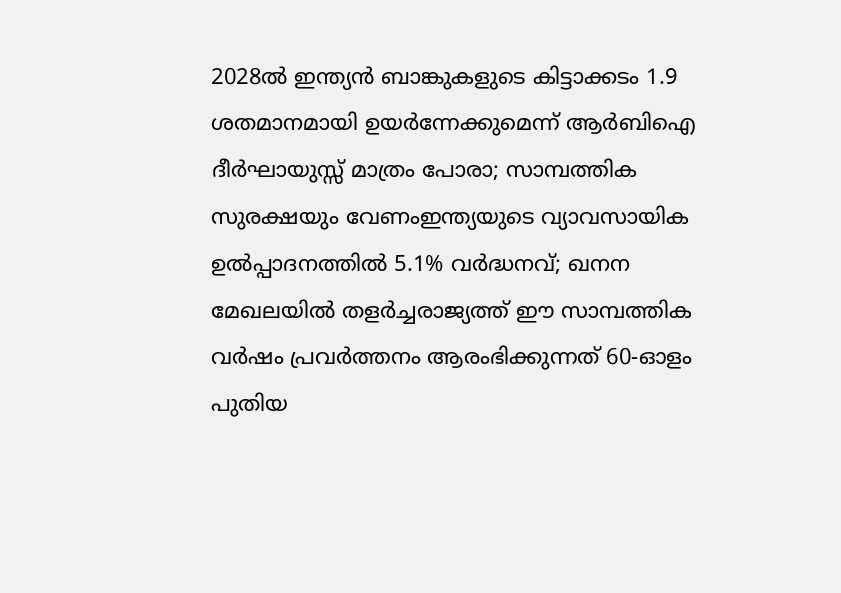2028ൽ ഇന്ത്യൻ ബാങ്കുകളുടെ കിട്ടാക്കടം 1.9 ശതമാനമായി ഉയർന്നേക്കുമെന്ന് ആർബിഐ ദീർഘായുസ്സ് മാത്രം പോരാ; സാമ്പത്തിക സുരക്ഷയും വേണംഇന്ത്യയുടെ വ്യാവസായിക ഉൽപ്പാദനത്തിൽ 5.1% വർദ്ധനവ്; ഖനന മേഖലയിൽ തളർച്ചരാജ്യത്ത് ഈ സാമ്പത്തിക വർഷം പ്രവർത്തനം ആരംഭിക്കുന്നത് 60-ഓളം പുതിയ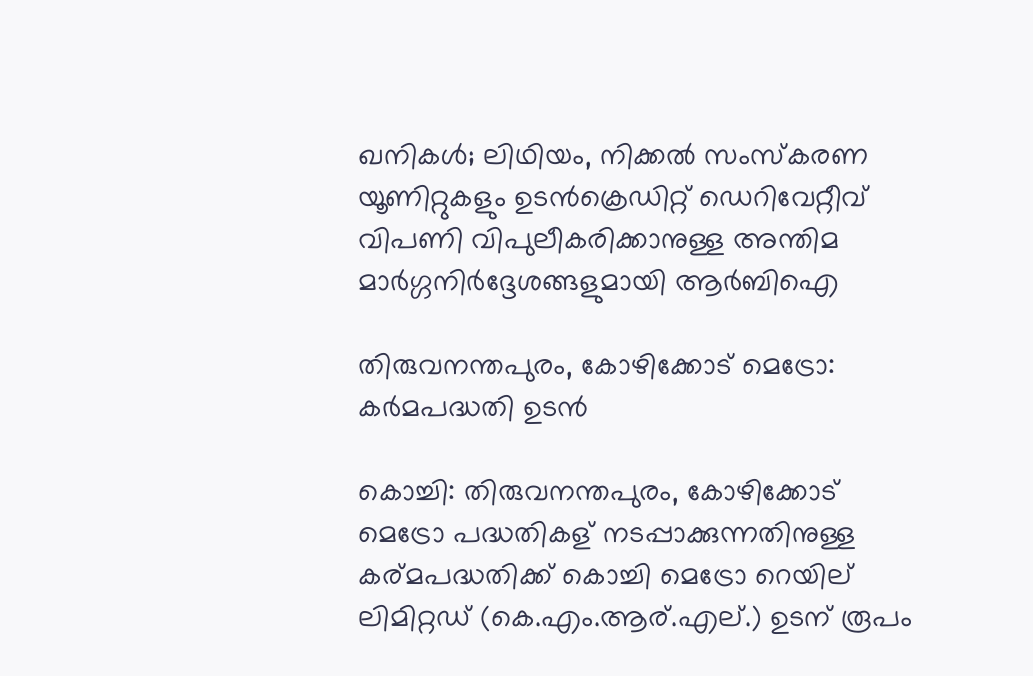ഖനികൾ; ലിഥിയം, നിക്കൽ സംസ്‌കരണ യൂണിറ്റുകളും ഉടൻക്രെഡിറ്റ് ഡെറിവേറ്റീവ് വിപണി വിപുലീകരിക്കാനുള്ള അന്തിമ മാർഗ്ഗനിർദ്ദേശങ്ങളുമായി ആർബിഐ

തിരുവനന്തപുരം, കോഴിക്കോട് മെട്രോ: കര്‍മപദ്ധതി ഉടന്‍

കൊച്ചി: തിരുവനന്തപുരം, കോഴിക്കോട് മെട്രോ പദ്ധതികള് നടപ്പാക്കുന്നതിനുള്ള കര്മപദ്ധതിക്ക് കൊച്ചി മെട്രോ റെയില് ലിമിറ്റഡ് (കെ.എം.ആര്.എല്.) ഉടന് രൂപം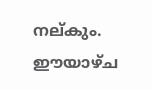നല്കും. ഈയാഴ്ച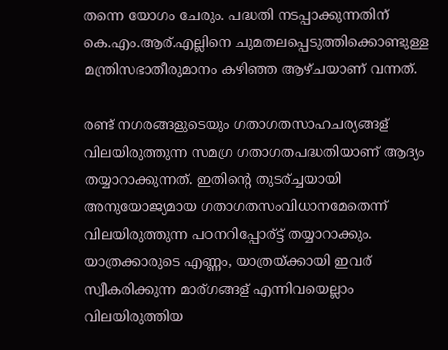തന്നെ യോഗം ചേരും. പദ്ധതി നടപ്പാക്കുന്നതിന് കെ.എം.ആര്.എല്ലിനെ ചുമതലപ്പെടുത്തിക്കൊണ്ടുള്ള മന്ത്രിസഭാതീരുമാനം കഴിഞ്ഞ ആഴ്ചയാണ് വന്നത്.

രണ്ട് നഗരങ്ങളുടെയും ഗതാഗതസാഹചര്യങ്ങള് വിലയിരുത്തുന്ന സമഗ്ര ഗതാഗതപദ്ധതിയാണ് ആദ്യം തയ്യാറാക്കുന്നത്. ഇതിന്റെ തുടര്ച്ചയായി അനുയോജ്യമായ ഗതാഗതസംവിധാനമേതെന്ന് വിലയിരുത്തുന്ന പഠനറിപ്പോര്ട്ട് തയ്യാറാക്കും. യാത്രക്കാരുടെ എണ്ണം, യാത്രയ്ക്കായി ഇവര് സ്വീകരിക്കുന്ന മാര്ഗങ്ങള് എന്നിവയെല്ലാം വിലയിരുത്തിയ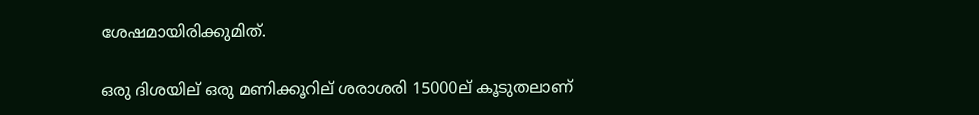ശേഷമായിരിക്കുമിത്.

ഒരു ദിശയില് ഒരു മണിക്കൂറില് ശരാശരി 15000ല് കൂടുതലാണ്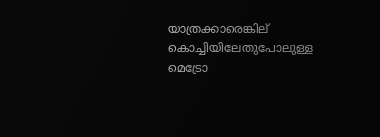യാത്രക്കാരെങ്കില് കൊച്ചിയിലേതുപോലുള്ള മെട്രോ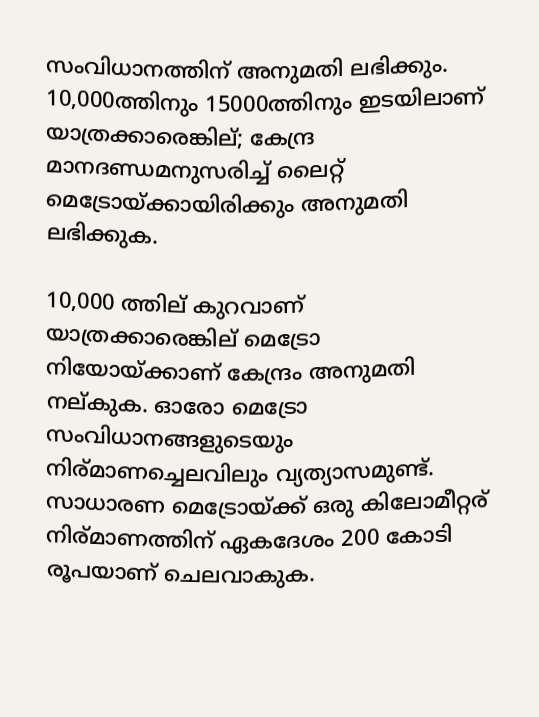സംവിധാനത്തിന് അനുമതി ലഭിക്കും. 10,000ത്തിനും 15000ത്തിനും ഇടയിലാണ് യാത്രക്കാരെങ്കില്; കേന്ദ്ര മാനദണ്ഡമനുസരിച്ച് ലൈറ്റ് മെട്രോയ്ക്കായിരിക്കും അനുമതി ലഭിക്കുക.

10,000 ത്തില് കുറവാണ് യാത്രക്കാരെങ്കില് മെട്രോ നിയോയ്ക്കാണ് കേന്ദ്രം അനുമതി നല്കുക. ഓരോ മെട്രോ സംവിധാനങ്ങളുടെയും നിര്മാണച്ചെലവിലും വ്യത്യാസമുണ്ട്. സാധാരണ മെട്രോയ്ക്ക് ഒരു കിലോമീറ്റര് നിര്മാണത്തിന് ഏകദേശം 200 കോടി രൂപയാണ് ചെലവാകുക.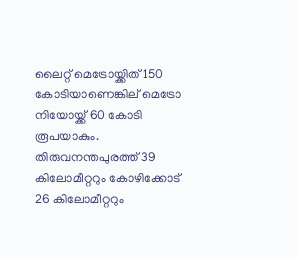ലൈറ്റ് മെട്രോയ്ക്കിത് 150 കോടിയാണെങ്കില് മെട്രോ നിയോയ്ക്ക് 60 കോടി രൂപയാകും.
തിരുവനന്തപുരത്ത് 39 കിലോമീറ്ററും കോഴിക്കോട് 26 കിലോമീറ്ററും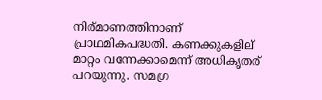നിര്മാണത്തിനാണ് പ്രാഥമികപദ്ധതി. കണക്കുകളില് മാറ്റം വന്നേക്കാമെന്ന് അധികൃതര് പറയുന്നു. സമഗ്ര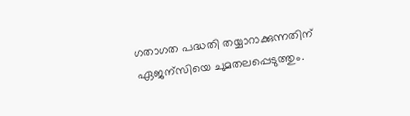ഗതാഗത പദ്ധതി തയ്യാറാക്കുന്നതിന് ഏജന്സിയെ ചുമതലപ്പെടുത്തും.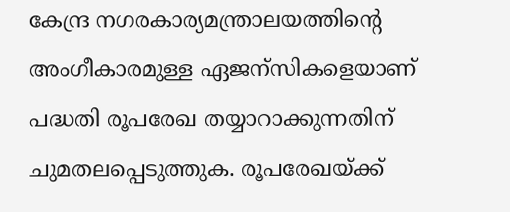കേന്ദ്ര നഗരകാര്യമന്ത്രാലയത്തിന്റെ അംഗീകാരമുള്ള ഏജന്സികളെയാണ് പദ്ധതി രൂപരേഖ തയ്യാറാക്കുന്നതിന് ചുമതലപ്പെടുത്തുക. രൂപരേഖയ്ക്ക്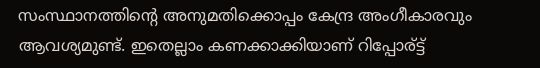സംസ്ഥാനത്തിന്റെ അനുമതിക്കൊപ്പം കേന്ദ്ര അംഗീകാരവും ആവശ്യമുണ്ട്. ഇതെല്ലാം കണക്കാക്കിയാണ് റിപ്പോര്ട്ട്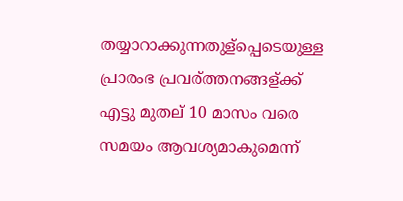തയ്യാറാക്കുന്നതുള്പ്പെടെയുള്ള പ്രാരംഭ പ്രവര്ത്തനങ്ങള്ക്ക് എട്ടു മുതല് 10 മാസം വരെ സമയം ആവശ്യമാകുമെന്ന്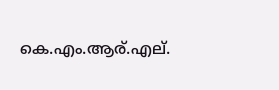കെ.എം.ആര്.എല്.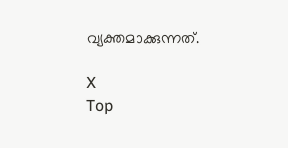വ്യക്തമാക്കുന്നത്.

X
Top